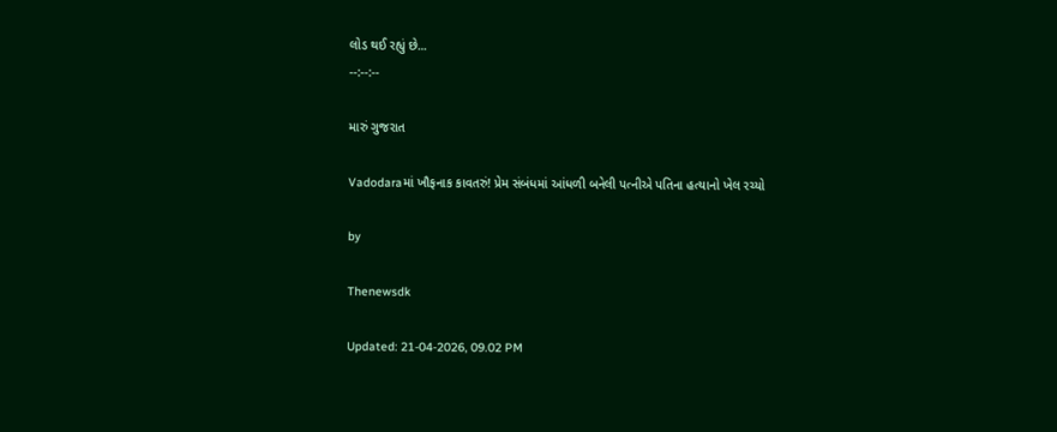લોડ થઈ રહ્યું છે...
--:--:--

મારું ગુજરાત

Vadodaraમાં ખૌફનાક કાવતરું! પ્રેમ સંબંધમાં આંધળી બનેલી પત્નીએ પતિના હત્યાનો ખેલ રચ્યો

by

Thenewsdk

Updated: 21-04-2026, 09.02 PM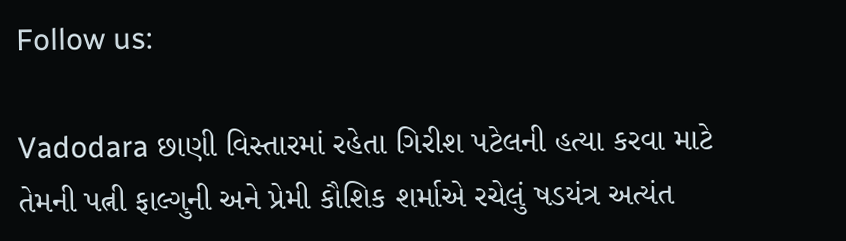Follow us:

Vadodara છાણી વિસ્તારમાં રહેતા ગિરીશ પટેલની હત્યા કરવા માટે તેમની પત્ની ફાલ્ગુની અને પ્રેમી કૌશિક શર્માએ રચેલું ષડયંત્ર અત્યંત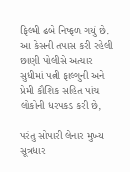ફિલ્મી ઢબે નિષ્ફળ ગયું છે. આ કેસની તપાસ કરી રહેલી છાણી પોલીસે અત્યાર સુધીમાં પત્ની ફાલ્ગુની અને પ્રેમી કૌશિક સહિત પાંચ લોકોની ધરપકડ કરી છે,

પરંતુ સોપારી લેનાર મુખ્ય સૂત્રધાર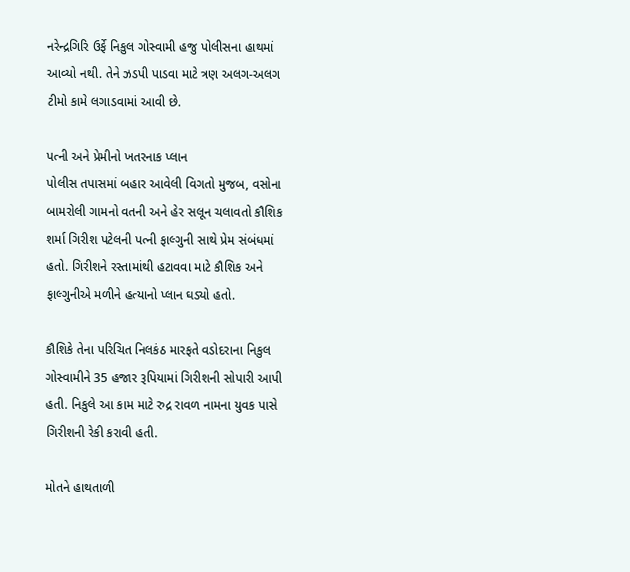નરેન્દ્રગિરિ ઉર્ફે નિકુલ ગોસ્વામી હજુ પોલીસના હાથમાં આવ્યો નથી. તેને ઝડપી પાડવા માટે ત્રણ અલગ-અલગ ટીમો કામે લગાડવામાં આવી છે.

પત્ની અને પ્રેમીનો ખતરનાક પ્લાન
પોલીસ તપાસમાં બહાર આવેલી વિગતો મુજબ, વસોના બામરોલી ગામનો વતની અને હેર સલૂન ચલાવતો કૌશિક શર્મા ગિરીશ પટેલની પત્ની ફાલ્ગુની સાથે પ્રેમ સંબંધમાં હતો. ગિરીશને રસ્તામાંથી હટાવવા માટે કૌશિક અને ફાલ્ગુનીએ મળીને હત્યાનો પ્લાન ઘડ્યો હતો.

કૌશિકે તેના પરિચિત નિલકંઠ મારફતે વડોદરાના નિકુલ ગોસ્વામીને 35 હજાર રૂપિયામાં ગિરીશની સોપારી આપી હતી. નિકુલે આ કામ માટે રુદ્ર રાવળ નામના યુવક પાસે ગિરીશની રેકી કરાવી હતી.

મોતને હાથતાળી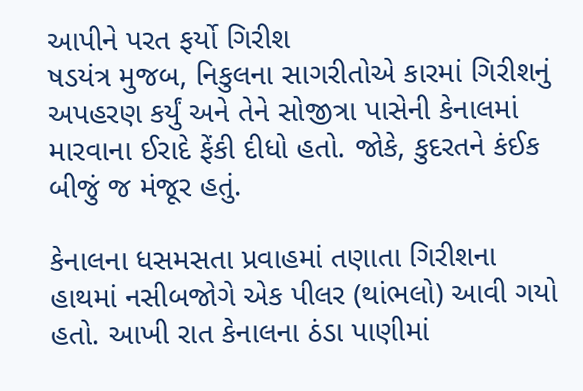આપીને પરત ફર્યો ગિરીશ
ષડયંત્ર મુજબ, નિકુલના સાગરીતોએ કારમાં ગિરીશનું અપહરણ કર્યું અને તેને સોજીત્રા પાસેની કેનાલમાં મારવાના ઈરાદે ફેંકી દીધો હતો. જોકે, કુદરતને કંઈક બીજું જ મંજૂર હતું.

કેનાલના ધસમસતા પ્રવાહમાં તણાતા ગિરીશના હાથમાં નસીબજોગે એક પીલર (થાંભલો) આવી ગયો હતો. આખી રાત કેનાલના ઠંડા પાણીમાં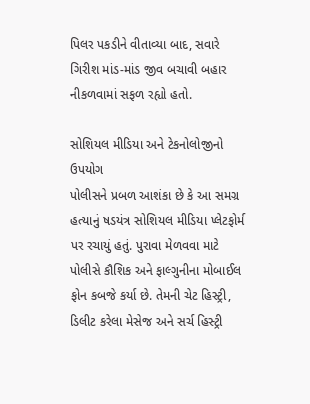પિલર પકડીને વીતાવ્યા બાદ, સવારે ગિરીશ માંડ-માંડ જીવ બચાવી બહાર નીકળવામાં સફળ રહ્યો હતો.

સોશિયલ મીડિયા અને ટેકનોલોજીનો ઉપયોગ
પોલીસને પ્રબળ આશંકા છે કે આ સમગ્ર હત્યાનું ષડયંત્ર સોશિયલ મીડિયા પ્લેટફોર્મ પર રચાયું હતું. પુરાવા મેળવવા માટે પોલીસે કૌશિક અને ફાલ્ગુનીના મોબાઈલ ફોન કબજે કર્યા છે. તેમની ચેટ હિસ્ટ્રી, ડિલીટ કરેલા મેસેજ અને સર્ચ હિસ્ટ્રી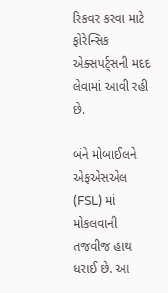રિકવર કરવા માટે ફોરેન્સિક એક્સપર્ટ્સની મદદ લેવામાં આવી રહી છે.

બંને મોબાઈલને એફએસએલ (FSL) માં મોકલવાની તજવીજ હાથ ધરાઈ છે. આ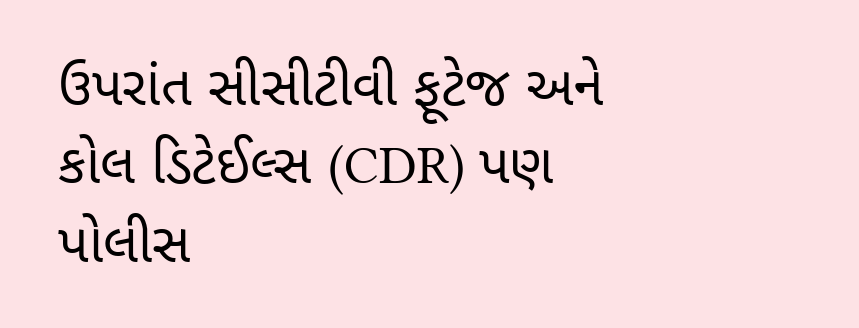ઉપરાંત સીસીટીવી ફૂટેજ અને કોલ ડિટેઈલ્સ (CDR) પણ પોલીસ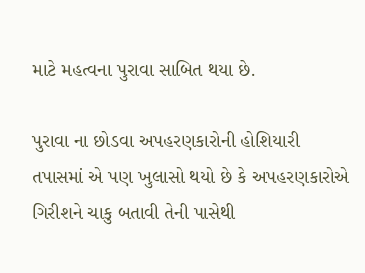માટે મહત્વના પુરાવા સાબિત થયા છે.

પુરાવા ના છોડવા અપહરણકારોની હોશિયારી
તપાસમાં એ પણ ખુલાસો થયો છે કે અપહરણકારોએ ગિરીશને ચાકુ બતાવી તેની પાસેથી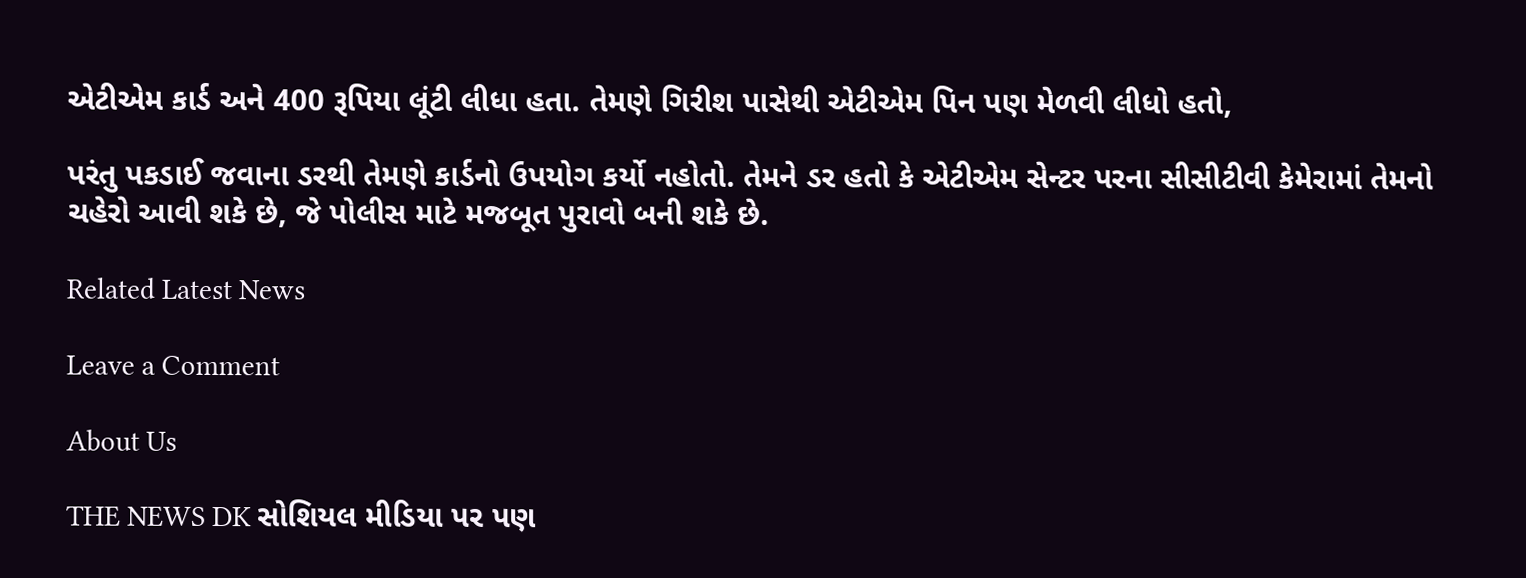એટીએમ કાર્ડ અને 400 રૂપિયા લૂંટી લીધા હતા. તેમણે ગિરીશ પાસેથી એટીએમ પિન પણ મેળવી લીધો હતો,

પરંતુ પકડાઈ જવાના ડરથી તેમણે કાર્ડનો ઉપયોગ કર્યો નહોતો. તેમને ડર હતો કે એટીએમ સેન્ટર પરના સીસીટીવી કેમેરામાં તેમનો ચહેરો આવી શકે છે, જે પોલીસ માટે મજબૂત પુરાવો બની શકે છે.

Related Latest News

Leave a Comment

About Us

THE NEWS DK સોશિયલ મીડિયા પર પણ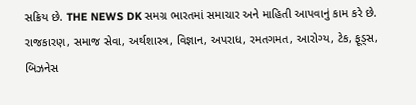સક્રિય છે. THE NEWS DK સમગ્ર ભારતમાં સમાચાર અને માહિતી આપવાનું કામ કરે છે. રાજકારણ, સમાજ સેવા, અર્થશાસ્ત્ર, વિજ્ઞાન, અપરાધ, રમતગમત, આરોગ્ય, ટેક, ફૂડ્સ, બિઝનેસ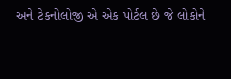અને ટેકનોલોજી એ એક પોર્ટલ છે જે લોકોને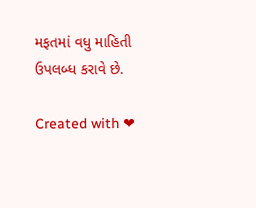મફતમાં વધુ માહિતી ઉપલબ્ધ કરાવે છે.

Created with ❤